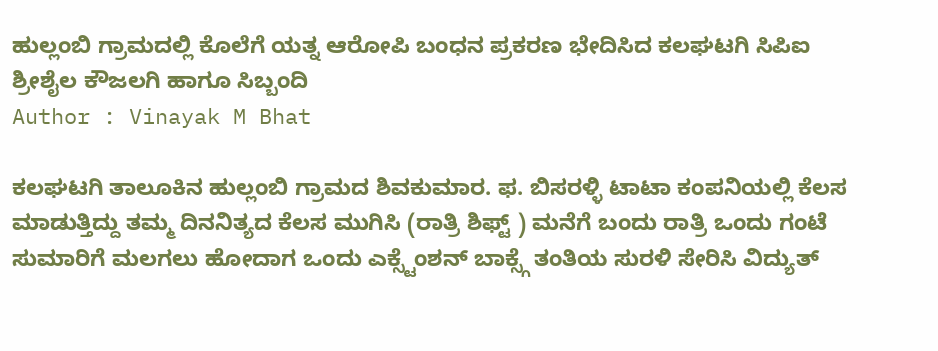ಹುಲ್ಲಂಬಿ ಗ್ರಾಮದಲ್ಲಿ ಕೊಲೆಗೆ ಯತ್ನ ಆರೋಪಿ ಬಂಧನ ಪ್ರಕರಣ ಭೇದಿಸಿದ ಕಲಘಟಗಿ ಸಿಪಿಐ ಶ್ರೀಶೈಲ ಕೌಜಲಗಿ ಹಾಗೂ ಸಿಬ್ಬಂದಿ
Author : Vinayak M Bhat

ಕಲಘಟಗಿ ತಾಲೂಕಿನ ಹುಲ್ಲಂಬಿ ಗ್ರಾಮದ ಶಿವಕುಮಾರ. ಫ. ಬಿಸರಳ್ಳಿ ಟಾಟಾ ಕಂಪನಿಯಲ್ಲಿ ಕೆಲಸ ಮಾಡುತ್ತಿದ್ದು ತಮ್ಮ ದಿನನಿತ್ಯದ ಕೆಲಸ ಮುಗಿಸಿ (ರಾತ್ರಿ ಶಿಫ್ಟ್ ) ಮನೆಗೆ ಬಂದು ರಾತ್ರಿ ಒಂದು ಗಂಟೆ ಸುಮಾರಿಗೆ ಮಲಗಲು ಹೋದಾಗ ಒಂದು ಎಕ್ಸ್ಟೆಂಶನ್ ಬಾಕ್ಸ್ಗೆ ತಂತಿಯ ಸುರಳಿ ಸೇರಿಸಿ ವಿದ್ಯುತ್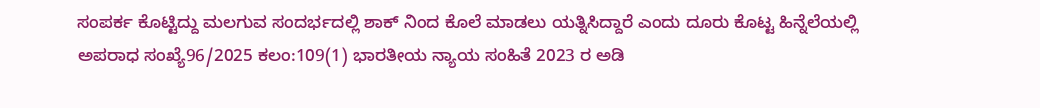ಸಂಪರ್ಕ ಕೊಟ್ಟಿದ್ದು ಮಲಗುವ ಸಂದರ್ಭದಲ್ಲಿ ಶಾಕ್ ನಿಂದ ಕೊಲೆ ಮಾಡಲು ಯತ್ನಿಸಿದ್ದಾರೆ ಎಂದು ದೂರು ಕೊಟ್ಟ ಹಿನ್ನೆಲೆಯಲ್ಲಿ ಅಪರಾಧ ಸಂಖ್ಯೆ96/2025 ಕಲಂ:109(1) ಭಾರತೀಯ ನ್ಯಾಯ ಸಂಹಿತೆ 2023 ರ ಅಡಿ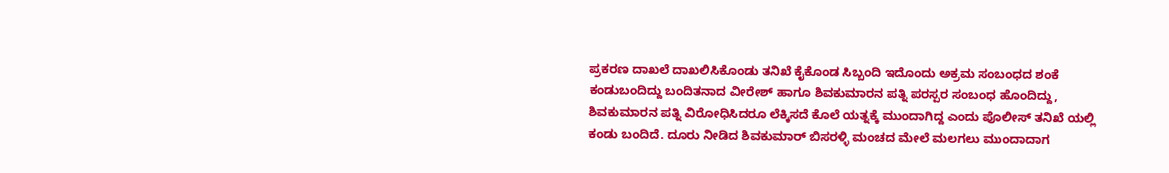ಪ್ರಕರಣ ದಾಖಲೆ ದಾಖಲಿಸಿಕೊಂಡು ತನಿಖೆ ಕೈಕೊಂಡ ಸಿಬ್ಬಂದಿ ಇದೊಂದು ಅಕ್ರಮ ಸಂಬಂಧದ ಶಂಕೆ ಕಂಡುಬಂದಿದ್ದು ಬಂದಿತನಾದ ವೀರೇಶ್ ಹಾಗೂ ಶಿವಕುಮಾರನ ಪತ್ನಿ ಪರಸ್ಪರ ಸಂಬಂಧ ಹೊಂದಿದ್ದು, ಶಿವಕುಮಾರನ ಪತ್ನಿ ವಿರೋಧಿಸಿದರೂ ಲೆಕ್ಕಿಸದೆ ಕೊಲೆ ಯತ್ನಕ್ಕೆ ಮುಂದಾಗಿದ್ದ ಎಂದು ಪೊಲೀಸ್ ತನಿಖೆ ಯಲ್ಲಿ ಕಂಡು ಬಂದಿದೆ. ದೂರು ನೀಡಿದ ಶಿವಕುಮಾರ್ ಬಿಸರಳ್ಳಿ ಮಂಚದ ಮೇಲೆ ಮಲಗಲು ಮುಂದಾದಾಗ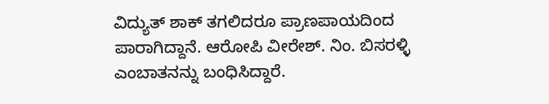ವಿದ್ಯುತ್ ಶಾಕ್ ತಗಲಿದರೂ ಪ್ರಾಣಪಾಯದಿಂದ ಪಾರಾಗಿದ್ದಾನೆ. ಆರೋಪಿ ವೀರೇಶ್. ನಿಂ. ಬಿಸರಳ್ಳಿ ಎಂಬಾತನನ್ನು ಬಂಧಿಸಿದ್ದಾರೆ.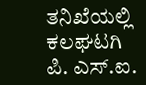ತನಿಖೆಯಲ್ಲಿ ಕಲಘಟಗಿ ಪಿ. ಎಸ್.ಐ.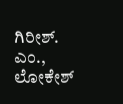ಗಿರೀಶ್. ಎಂ., ಲೋಕೇಶ್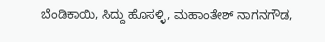ಬೆಂಡಿಕಾಯಿ, ಸಿದ್ದು ಹೊಸಳ್ಳಿ, ಮಹಾಂತೇಶ್ ನಾಗನಗೌಡ,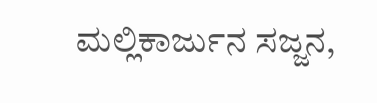ಮಲ್ಲಿಕಾರ್ಜುನ ಸಜ್ಜನ,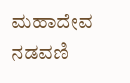ಮಹಾದೇವ ನಡವಣಿ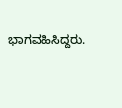ಭಾಗವಹಿಸಿದ್ದರು.